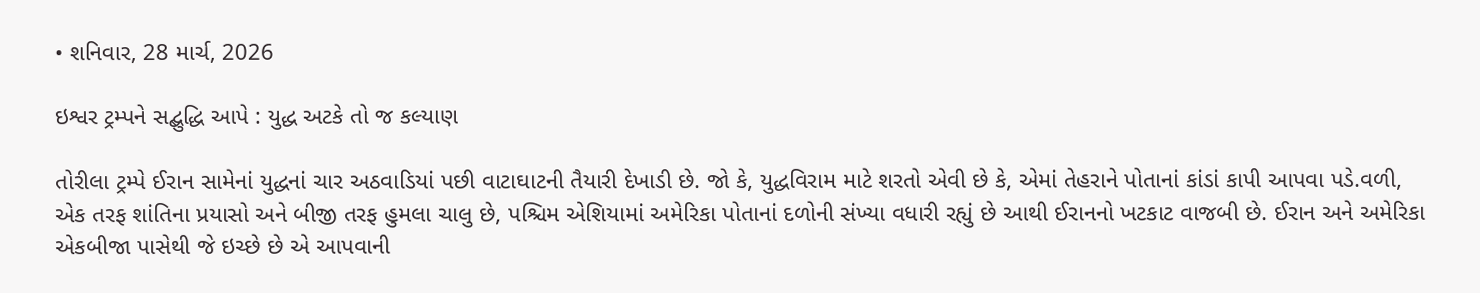• શનિવાર, 28 માર્ચ, 2026

ઇશ્વર ટ્રમ્પને સદ્બુદ્ધિ આપે : યુદ્ધ અટકે તો જ કલ્યાણ

તોરીલા ટ્રમ્પે ઈરાન સામેનાં યુદ્ધનાં ચાર અઠવાડિયાં પછી વાટાઘાટની તૈયારી દેખાડી છે. જો કે, યુદ્ધવિરામ માટે શરતો એવી છે કે, એમાં તેહરાને પોતાનાં કાંડાં કાપી આપવા પડે.વળી, એક તરફ શાંતિના પ્રયાસો અને બીજી તરફ હુમલા ચાલુ છે, પશ્ચિમ એશિયામાં અમેરિકા પોતાનાં દળોની સંખ્યા વધારી રહ્યું છે આથી ઈરાનનો ખટકાટ વાજબી છે. ઈરાન અને અમેરિકા એકબીજા પાસેથી જે ઇચ્છે છે એ આપવાની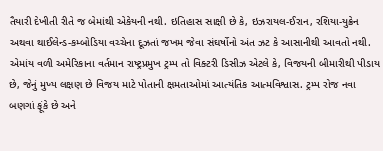તૈયારી દેખીતી રીતે જ બેમાંથી એકેયની નથી. ઇતિહાસ સાક્ષી છે કે, ઇઝરાયલ-ઈરાન, રશિયા-યુક્રેન અથવા થાઈલેન્ડ-કમ્બોડિયા વચ્ચેના દૂઝતાં જખમ જેવા સંઘર્ષોનો અંત ઝટ કે આસાનીથી આવતો નથી. એમાંય વળી અમેરિકાના વર્તમાન રાષ્ટ્રપ્રમુખ ટ્રમ્પ તો વિક્ટરી ડિસીઝ એટલે કે, વિજયની બીમારીથી પીડાય છે, જેનું મુખ્ય લક્ષણ છે વિજય માટે પોતાની ક્ષમતાઓમાં આત્યંતિક આત્મવિશ્વાસ. ટ્રમ્પ રોજ નવા બણગાં ફૂંકે છે અને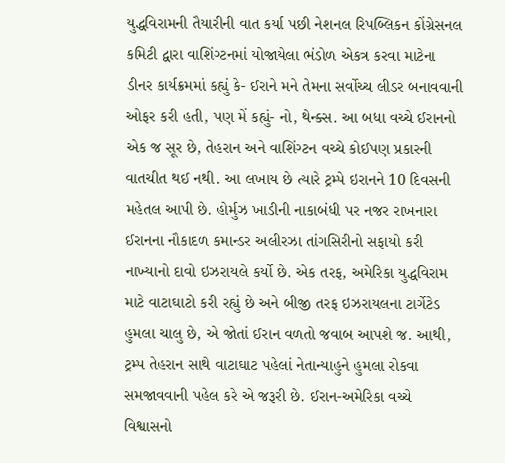યુદ્ધવિરામની તૈયારીની વાત કર્યા પછી નેશનલ રિપબ્લિકન કોંગ્રેસનલ કમિટી દ્વારા વાશિંગ્ટનમાં યોજાયેલા ભંડોળ એકત્ર કરવા માટેના ડીનર કાર્યક્રમમાં કહ્યું કે- ઈરાને મને તેમના સર્વોચ્ચ લીડર બનાવવાની ઓફર કરી હતી, પણ મેં કહ્યું- નો, થેન્ક્સ. આ બધા વચ્ચે ઈરાનનો એક જ સૂર છે, તેહરાન અને વાશિંગ્ટન વચ્ચે કોઈપણ પ્રકારની વાતચીત થઈ નથી. આ લખાય છે ત્યારે ટ્રમ્પે ઇરાનને 10 દિવસની મહેતલ આપી છે. હોર્મુઝ ખાડીની નાકાબંધી પર નજર રાખનારા ઈરાનના નૌકાદળ કમાન્ડર અલીરઝા તાંગસિરીનો સફાયો કરી નાખ્યાનો દાવો ઇઝરાયલે કર્યો છે. એક તરફ, અમેરિકા યુદ્ધવિરામ માટે વાટાઘાટો કરી રહ્યું છે અને બીજી તરફ ઇઝરાયલના ટાર્ગેટેડ હુમલા ચાલુ છે, એ જોતાં ઈરાન વળતો જવાબ આપશે જ. આથી, ટ્રમ્પ તેહરાન સાથે વાટાઘાટ પહેલાં નેતાન્યાહુને હુમલા રોકવા સમજાવવાની પહેલ કરે એ જરૂરી છે. ઈરાન-અમેરિકા વચ્ચે વિશ્વાસનો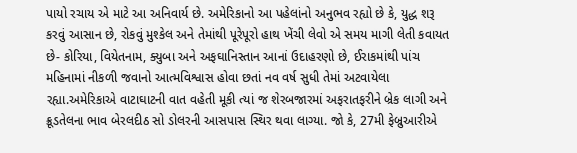પાયો રચાય એ માટે આ અનિવાર્ય છે. અમેરિકાનો આ પહેલાંનો અનુભવ રહ્યો છે કે, યુદ્ધ શરૂ કરવું આસાન છે, રોકવું મુશ્કેલ અને તેમાંથી પૂરેપૂરો હાથ ખેંચી લેવો એ સમય માગી લેતી કવાયત છે- કોરિયા, વિયેતનામ, ક્યુબા અને અફઘાનિસ્તાન આનાં ઉદાહરણો છે, ઈરાકમાંથી પાંચ મહિનામાં નીકળી જવાનો આત્મવિશ્વાસ હોવા છતાં નવ વર્ષ સુધી તેમાં અટવાયેલા રહ્યા.અમેરિકાએ વાટાઘાટની વાત વહેતી મૂકી ત્યાં જ શેરબજારમાં અફરાતફરીને બ્રેક લાગી અને ક્રૂડતેલના ભાવ બેરલદીઠ સો ડોલરની આસપાસ સ્થિર થવા લાગ્યા. જો કે, 27મી ફેબ્રુઆરીએ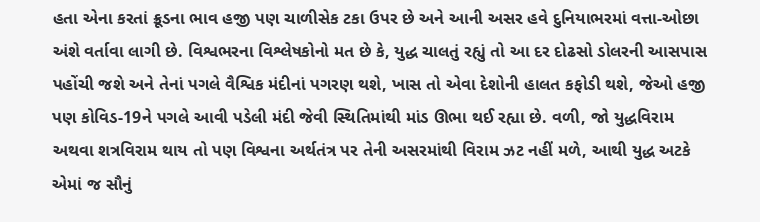હતા એના કરતાં ક્રૂડના ભાવ હજી પણ ચાળીસેક ટકા ઉપર છે અને આની અસર હવે દુનિયાભરમાં વત્તા-ઓછા અંશે વર્તાવા લાગી છે. વિશ્વભરના વિશ્લેષકોનો મત છે કે, યુદ્ધ ચાલતું રહ્યું તો આ દર દોઢસો ડોલરની આસપાસ પહોંચી જશે અને તેનાં પગલે વૈશ્વિક મંદીનાં પગરણ થશે, ખાસ તો એવા દેશોની હાલત કફોડી થશે, જેઓ હજી પણ કોવિડ-19ને પગલે આવી પડેલી મંદી જેવી સ્થિતિમાંથી માંડ ઊભા થઈ રહ્યા છે. વળી, જો યુદ્ધવિરામ અથવા શત્રવિરામ થાય તો પણ વિશ્વના અર્થતંત્ર પર તેની અસરમાંથી વિરામ ઝટ નહીં મળે, આથી યુદ્ધ અટકે એમાં જ સૌનું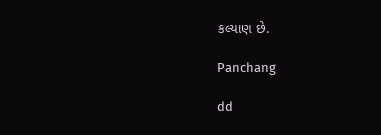કલ્યાણ છે.

Panchang

dd